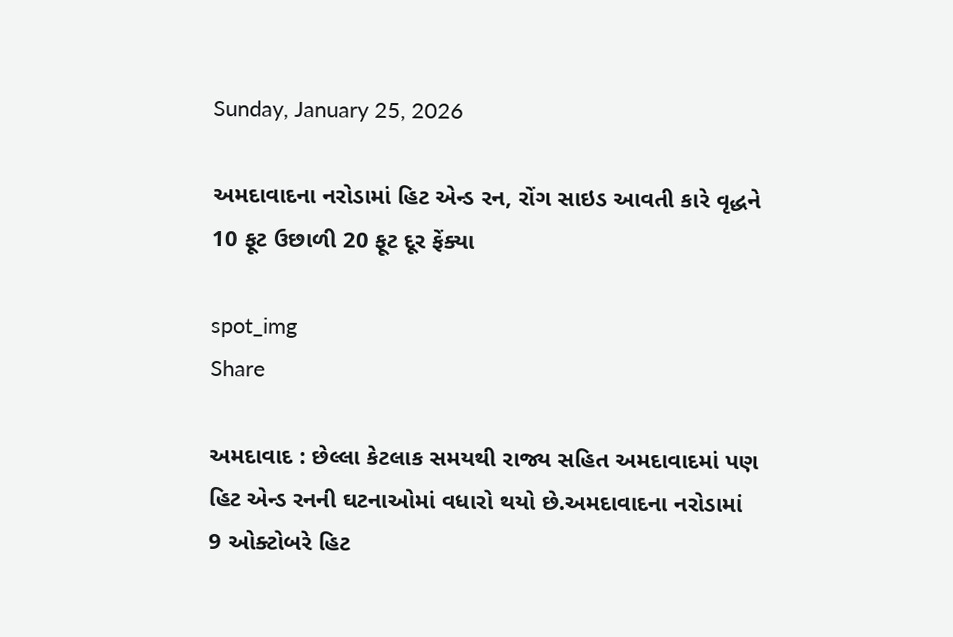Sunday, January 25, 2026

અમદાવાદના નરોડામાં હિટ એન્ડ રન, રોંગ સાઇડ આવતી કારે વૃદ્ધને 10 ફૂટ ઉછાળી 20 ફૂટ દૂર ફેંક્યા

spot_img
Share

અમદાવાદ : છેલ્લા કેટલાક સમયથી રાજ્ય સહિત અમદાવાદમાં પણ હિટ એન્ડ રનની ઘટનાઓમાં વધારો થયો છે.અમદાવાદના નરોડામાં 9 ઓક્ટોબરે હિટ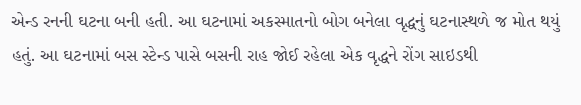એન્ડ રનની ઘટના બની હતી. આ ઘટનામાં અકસ્માતનો બોગ બનેલા વૃદ્ધનું ઘટનાસ્થળે જ મોત થયું હતું. આ ઘટનામાં બસ સ્ટેન્ડ પાસે બસની રાહ જોઈ રહેલા એક વૃદ્ધને રોંગ સાઇડથી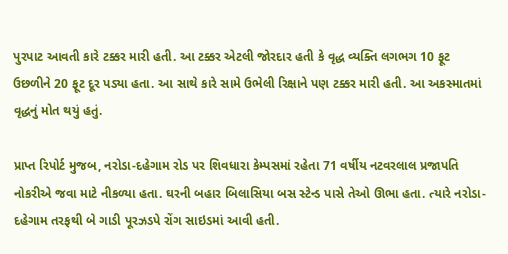પુરપાટ આવતી કારે ટક્કર મારી હતી. આ ટક્કર એટલી જોરદાર હતી કે વૃદ્ધ વ્યક્તિ લગભગ 10 ફૂટ ઉછળીને 20 ફૂટ દૂર પડ્યા હતા. આ સાથે કારે સામે ઉભેલી રિક્ષાને પણ ટક્કર મારી હતી. આ અકસ્માતમાં વૃદ્ધનું મોત થયું હતું.

પ્રાપ્ત રિપોર્ટ મુજબ, નરોડા-દહેગામ રોડ પર શિવધારા કેમ્પસમાં રહેતા 71 વર્ષીય નટવરલાલ પ્રજાપતિ નોકરીએ જવા માટે નીકળ્યા હતા. ઘરની બહાર બિલાસિયા બસ સ્ટેન્ડ પાસે તેઓ ઊભા હતા. ત્યારે નરોડા-દહેગામ તરફથી બે ગાડી પૂરઝડપે રોંગ સાઇડમાં આવી હતી.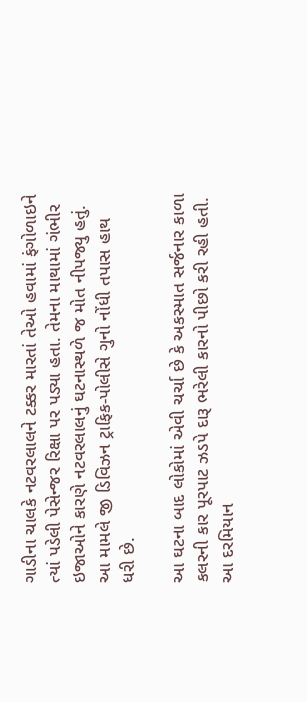ગાડીના ચાલકે નટવરલાલને ટક્કર મારતાં તેઓ હવામાં ફંગોળાઇને ત્યાં પડેલી પેસેન્જર રિક્ષા પર પડ્યા હતા. તેમના માથામાં ગંભીર ઇજાઓને કારણે નટવરલાલનું ઘટનાસ્થળે જ મોત નીપજ્યુ હતું. આ મામલે જી ડિવિઝન ટ્રાફિક-પોલીસે ગુનો નોંધી તપાસ હાથ ધરી છે.

આ ઘટના બાદ લોકોમાં એવી ચર્ચા છે કે અકસ્માત સર્જનાર કાળા કલરની કાર પૂરપાટ ઝડપે દારૂ ભરેલી કારનો પીછો કરી રહી હતી. આ દરમિયાન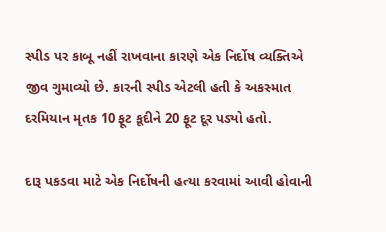સ્પીડ પર કાબૂ નહીં રાખવાના કારણે એક નિર્દોષ વ્યક્તિએ જીવ ગુમાવ્યો છે. કારની સ્પીડ એટલી હતી કે અકસ્માત દરમિયાન મૃતક 10 ફૂટ કૂદીને 20 ફૂટ દૂર પડ્યો હતો.

દારૂ પકડવા માટે એક નિર્દોષની હત્યા કરવામાં આવી હોવાની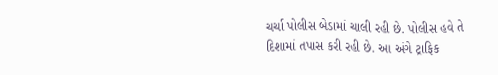ચર્ચા પોલીસ બેડામાં ચાલી રહી છે. પોલીસ હવે તે દિશામાં તપાસ કરી રહી છે. આ અંગે ટ્રાફિક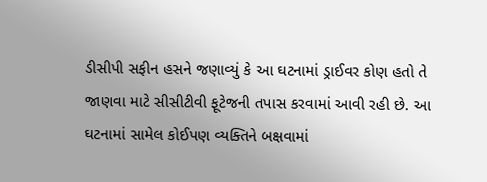ડીસીપી સફીન હસને જણાવ્યું કે આ ઘટનામાં ડ્રાઈવર કોણ હતો તે જાણવા માટે સીસીટીવી ફૂટેજની તપાસ કરવામાં આવી રહી છે. આ ઘટનામાં સામેલ કોઈપણ વ્યક્તિને બક્ષવામાં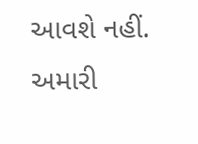આવશે નહીં. અમારી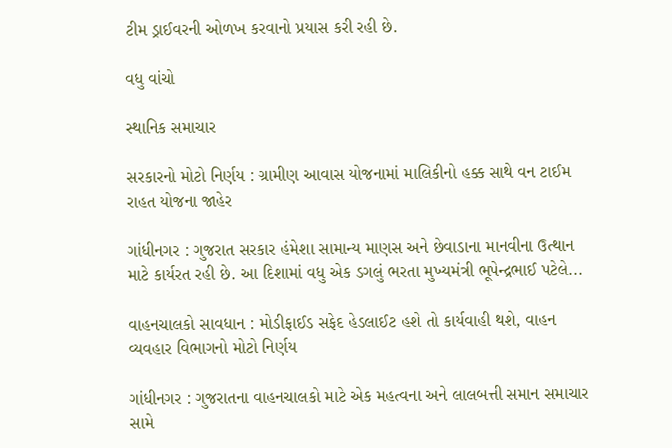ટીમ ડ્રાઈવરની ઓળખ કરવાનો પ્રયાસ કરી રહી છે.

વધુ વાંચો

સ્થાનિક સમાચાર

સરકારનો મોટો નિર્ણય : ગ્રામીણ આવાસ યોજનામાં માલિકીનો હક્ક સાથે વન ટાઈમ રાહત યોજના જાહેર

ગાંધીનગર : ગુજરાત સરકાર હંમેશા સામાન્ય માણસ અને છેવાડાના માનવીના ઉત્થાન માટે કાર્યરત રહી છે. આ દિશામાં વધુ એક ડગલું ભરતા મુખ્યમંત્રી ભૂપેન્દ્રભાઈ પટેલે...

વાહનચાલકો સાવધાન : મોડીફાઈડ સફેદ હેડલાઈટ હશે તો કાર્યવાહી થશે, વાહન વ્યવહાર વિભાગનો મોટો નિર્ણય

ગાંધીનગર : ગુજરાતના વાહનચાલકો માટે એક મહત્વના અને લાલબત્તી સમાન સમાચાર સામે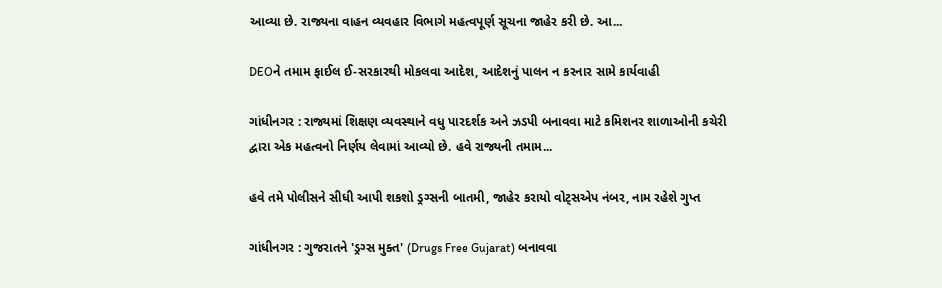આવ્યા છે. રાજ્યના વાહન વ્યવહાર વિભાગે મહત્વપૂર્ણ સૂચના જાહેર કરી છે. આ...

DEOને તમામ ફાઈલ ઈ-સરકારથી મોકલવા આદેશ, આદેશનું પાલન ન કરનાર સામે કાર્યવાહી

ગાંધીનગર : રાજ્યમાં શિક્ષણ વ્યવસ્થાને વધુ પારદર્શક અને ઝડપી બનાવવા માટે કમિશનર શાળાઓની કચેરી દ્વારા એક મહત્વનો નિર્ણય લેવામાં આવ્યો છે. હવે રાજ્યની તમામ...

હવે તમે પોલીસને સીધી આપી શકશો ડ્રગ્સની બાતમી, જાહેર કરાયો વોટ્સએપ નંબર, નામ રહેશે ગુપ્ત

ગાંધીનગર : ગુજરાતને 'ડ્રગ્સ મુક્ત' (Drugs Free Gujarat) બનાવવા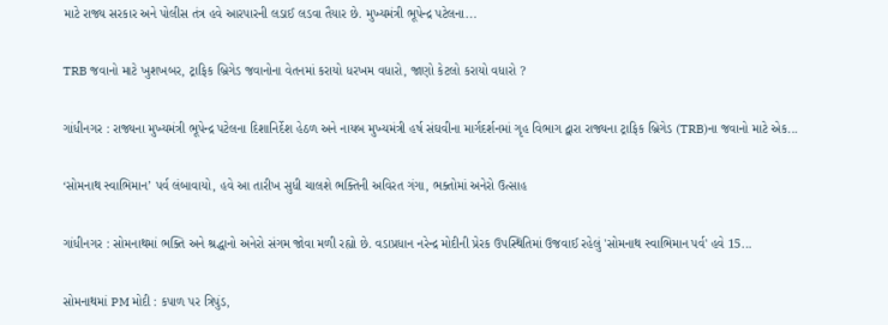માટે રાજ્ય સરકાર અને પોલીસ તંત્ર હવે આરપારની લડાઈ લડવા તૈયાર છે. મુખ્યમંત્રી ભૂપેન્દ્ર પટેલના...

TRB જવાનો માટે ખુશખબર, ટ્રાફિક બ્રિગેડ જવાનોના વેતનમાં કરાયો ધરખમ વધારો, જાણો કેટલો કરાયો વધારો ?

ગાંધીનગર : રાજ્યના મુખ્યમંત્રી ભૂપેન્દ્ર પટેલના દિશાનિર્દેશ હેઠળ અને નાયબ મુખ્યમંત્રી હર્ષ સંઘવીના માર્ગદર્શનમાં ગૃહ વિભાગ દ્વારા રાજ્યના ટ્રાફિક બ્રિગેડ (TRB)ના જવાનો માટે એક...

‘સોમનાથ સ્વાભિમાન’ પર્વ લંબાવાયો, હવે આ તારીખ સુધી ચાલશે ભક્તિની અવિરત ગંગા, ભક્તોમાં અનેરો ઉત્સાહ

ગાંધીનગર : સોમનાથમાં ભક્તિ અને શ્રદ્ધાનો અનેરો સંગમ જોવા મળી રહ્યો છે. વડાપ્રધાન નરેન્દ્ર મોદીની પ્રેરક ઉપસ્થિતિમાં ઉજવાઈ રહેલું 'સોમનાથ સ્વાભિમાન પર્વ' હવે 15...

સોમનાથમાં PM મોદી : કપાળ પર ત્રિપુંડ,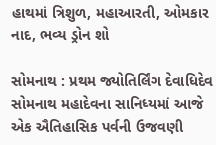હાથમાં ત્રિશુળ, મહાઆરતી, ઓમકાર નાદ, ભવ્ય ડ્રોન શો

સોમનાથ : પ્રથમ જ્યોતિર્લિંગ દેવાધિદેવ સોમનાથ મહાદેવના સાનિધ્યમાં આજે એક ઐતિહાસિક પર્વની ઉજવણી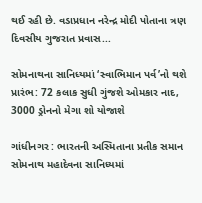થઈ રહી છે. વડાપ્રધાન નરેન્દ્ર મોદી પોતાના ત્રણ દિવસીય ગુજરાત પ્રવાસ...

સોમનાથના સાનિધ્યમાં ‘સ્વાભિમાન પર્વ’નો થશે પ્રારંભ: 72 કલાક સુધી ગુંજશે ઓમકાર નાદ, 3000 ડ્રોનનો મેગા શો યોજાશે

ગાંધીનગર : ભારતની અસ્મિતાના પ્રતીક સમાન સોમનાથ મહાદેવના સાનિધ્યમાં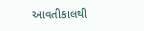આવતીકાલથી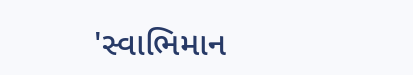'સ્વાભિમાન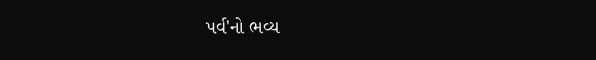પર્વ'નો ભવ્ય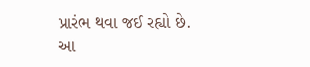પ્રારંભ થવા જઈ રહ્યો છે. આ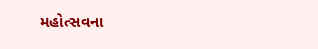મહોત્સવના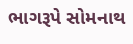ભાગરૂપે સોમનાથ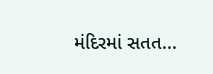મંદિરમાં સતત...